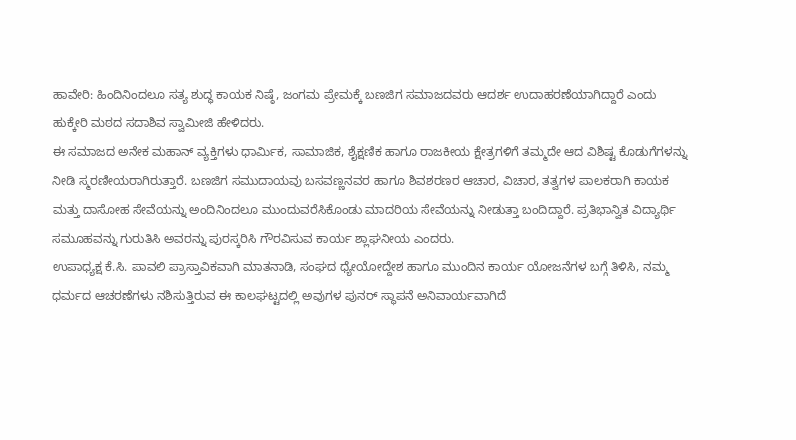ಹಾವೇರಿ: ಹಿಂದಿನಿಂದಲೂ ಸತ್ಯ ಶುದ್ಧ ಕಾಯಕ ನಿಷ್ಠೆ, ಜಂಗಮ ಪ್ರೇಮಕ್ಕೆ ಬಣಜಿಗ ಸಮಾಜದವರು ಆದರ್ಶ ಉದಾಹರಣೆಯಾಗಿದ್ದಾರೆ ಎಂದು ಹುಕ್ಕೇರಿ ಮಠದ ಸದಾಶಿವ ಸ್ವಾಮೀಜಿ ಹೇಳಿದರು.
ಈ ಸಮಾಜದ ಅನೇಕ ಮಹಾನ್ ವ್ಯಕ್ತಿಗಳು ಧಾರ್ಮಿಕ, ಸಾಮಾಜಿಕ, ಶೈಕ್ಷಣಿಕ ಹಾಗೂ ರಾಜಕೀಯ ಕ್ಷೇತ್ರಗಳಿಗೆ ತಮ್ಮದೇ ಆದ ವಿಶಿಷ್ಟ ಕೊಡುಗೆಗಳನ್ನು ನೀಡಿ ಸ್ಮರಣೀಯರಾಗಿರುತ್ತಾರೆ. ಬಣಜಿಗ ಸಮುದಾಯವು ಬಸವಣ್ಣನವರ ಹಾಗೂ ಶಿವಶರಣರ ಆಚಾರ, ವಿಚಾರ, ತತ್ವಗಳ ಪಾಲಕರಾಗಿ ಕಾಯಕ ಮತ್ತು ದಾಸೋಹ ಸೇವೆಯನ್ನು ಅಂದಿನಿಂದಲೂ ಮುಂದುವರೆಸಿಕೊಂಡು ಮಾದರಿಯ ಸೇವೆಯನ್ನು ನೀಡುತ್ತಾ ಬಂದಿದ್ದಾರೆ. ಪ್ರತಿಭಾನ್ವಿತ ವಿದ್ಯಾರ್ಥಿ ಸಮೂಹವನ್ನು ಗುರುತಿಸಿ ಅವರನ್ನು ಪುರಸ್ಕರಿಸಿ ಗೌರವಿಸುವ ಕಾರ್ಯ ಶ್ಲಾಘನೀಯ ಎಂದರು.
ಉಪಾಧ್ಯಕ್ಷ ಕೆ.ಸಿ. ಪಾವಲಿ ಪ್ರಾಸ್ತಾವಿಕವಾಗಿ ಮಾತನಾಡಿ, ಸಂಘದ ಧ್ಯೇಯೋದ್ದೇಶ ಹಾಗೂ ಮುಂದಿನ ಕಾರ್ಯ ಯೋಜನೆಗಳ ಬಗ್ಗೆ ತಿಳಿಸಿ, ನಮ್ಮ ಧರ್ಮದ ಆಚರಣೆಗಳು ನಶಿಸುತ್ತಿರುವ ಈ ಕಾಲಘಟ್ಟದಲ್ಲಿ ಅವುಗಳ ಪುನರ್ ಸ್ಥಾಪನೆ ಅನಿವಾರ್ಯವಾಗಿದೆ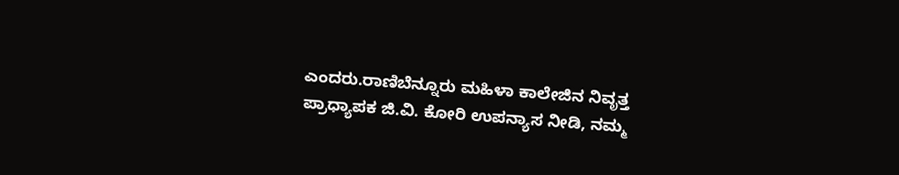ಎಂದರು.ರಾಣಿಬೆನ್ನೂರು ಮಹಿಳಾ ಕಾಲೇಜಿನ ನಿವೃತ್ತ ಪ್ರಾಧ್ಯಾಪಕ ಜಿ.ವಿ. ಕೋರಿ ಉಪನ್ಯಾಸ ನೀಡಿ, ನಮ್ಮ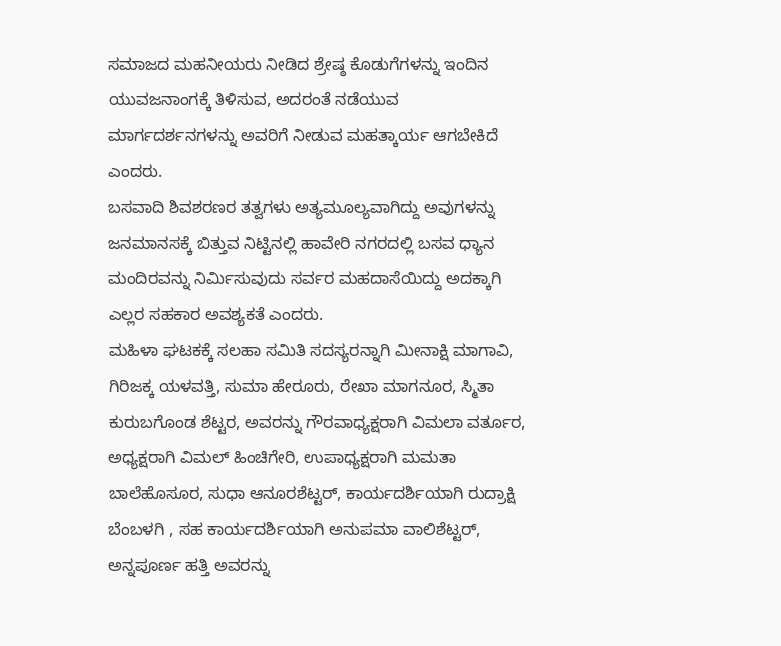ಸಮಾಜದ ಮಹನೀಯರು ನೀಡಿದ ಶ್ರೇಷ್ಠ ಕೊಡುಗೆಗಳನ್ನು ಇಂದಿನ ಯುವಜನಾಂಗಕ್ಕೆ ತಿಳಿಸುವ, ಅದರಂತೆ ನಡೆಯುವ ಮಾರ್ಗದರ್ಶನಗಳನ್ನು ಅವರಿಗೆ ನೀಡುವ ಮಹತ್ಕಾರ್ಯ ಆಗಬೇಕಿದೆ ಎಂದರು.
ಬಸವಾದಿ ಶಿವಶರಣರ ತತ್ವಗಳು ಅತ್ಯಮೂಲ್ಯವಾಗಿದ್ದು ಅವುಗಳನ್ನು ಜನಮಾನಸಕ್ಕೆ ಬಿತ್ತುವ ನಿಟ್ಟಿನಲ್ಲಿ ಹಾವೇರಿ ನಗರದಲ್ಲಿ ಬಸವ ಧ್ಯಾನ ಮಂದಿರವನ್ನು ನಿರ್ಮಿಸುವುದು ಸರ್ವರ ಮಹದಾಸೆಯಿದ್ದು ಅದಕ್ಕಾಗಿ ಎಲ್ಲರ ಸಹಕಾರ ಅವಶ್ಯಕತೆ ಎಂದರು.
ಮಹಿಳಾ ಘಟಕಕ್ಕೆ ಸಲಹಾ ಸಮಿತಿ ಸದಸ್ಯರನ್ನಾಗಿ ಮೀನಾಕ್ಷಿ ಮಾಗಾವಿ, ಗಿರಿಜಕ್ಕ ಯಳವತ್ತಿ, ಸುಮಾ ಹೇರೂರು, ರೇಖಾ ಮಾಗನೂರ, ಸ್ಮಿತಾ ಕುರುಬಗೊಂಡ ಶೆಟ್ಟರ, ಅವರನ್ನು ಗೌರವಾಧ್ಯಕ್ಷರಾಗಿ ವಿಮಲಾ ವರ್ತೂರ, ಅಧ್ಯಕ್ಷರಾಗಿ ವಿಮಲ್ ಹಿಂಚಿಗೇರಿ, ಉಪಾಧ್ಯಕ್ಷರಾಗಿ ಮಮತಾ ಬಾಲೆಹೊಸೂರ, ಸುಧಾ ಆನೂರಶೆಟ್ಟರ್, ಕಾರ್ಯದರ್ಶಿಯಾಗಿ ರುದ್ರಾಕ್ಷಿ ಬೆಂಬಳಗಿ , ಸಹ ಕಾರ್ಯದರ್ಶಿಯಾಗಿ ಅನುಪಮಾ ವಾಲಿಶೆಟ್ಟರ್, ಅನ್ನಪೂರ್ಣ ಹತ್ತಿ ಅವರನ್ನು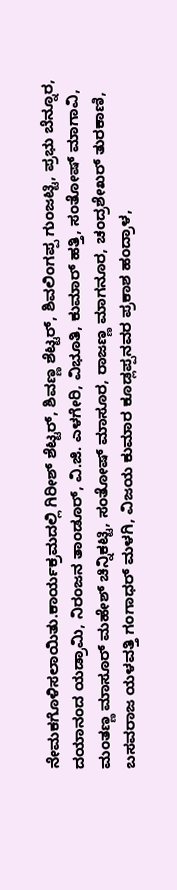ನೇಮಕಗೊಳಿಸಲಾಯಿತು.ಕಾರ್ಯಕ್ರಮದಲ್ಲಿ ಗಿರೀಶ್ ಶೆಟ್ಟರ್, ಶಿವಣ್ಣ ಶೆಟ್ಟರ್, ಶಿವಲಿಂಗಪ್ಪ ಗುಂಜಟ್ಟಿ, ಪ್ರಭು ಬೆನ್ನೂರ, ದಯಾನಂದ ಯಡ್ರಾಮಿ, ನಿರಂಜನ ತಾಂಡೂರ್, ವಿ.ಜಿ. ಎಳಗೇರಿ, ವಿಭೂತಿ, ಕುಮಾರ್ ಹತ್ತಿ, ಸಂತೋಷ್ ಮಾಗಾವಿ, ಮಂತಣ್ಣ ಮಾಸೂರ್ ಮಹೇಶ್ ಚಿನ್ನಿಕಟ್ಟಿ, ಸಂತೋಷ್ ಮಾಸೂರ, ರಾಜಣ್ಣ ಮಾಗನೂರ, ಚಂದ್ರಶೇಖರ್ ತುರಕಾಣಿ, ಬಸವರಾಜ ಯಳವತ್ತಿ ಗಂಗಾಧರ್ ಮಳಗಿ, ವಿಜಯ ಕುಮಾರ ಕೂಡ್ಲಪ್ಪನವರ ಪ್ರಕಾಶ ಹಂದ್ರಾಳ,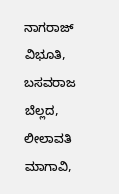ನಾಗರಾಜ್ ವಿಭೂತಿ, ಬಸವರಾಜ ಬೆಲ್ಲದ, ಲೀಲಾವತಿ ಮಾಗಾವಿ,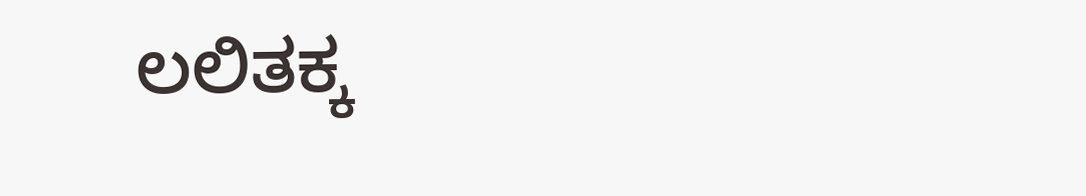ಲಲಿತಕ್ಕ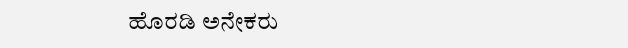ಹೊರಡಿ ಅನೇಕರು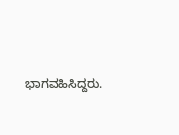ಭಾಗವಹಿಸಿದ್ದರು.